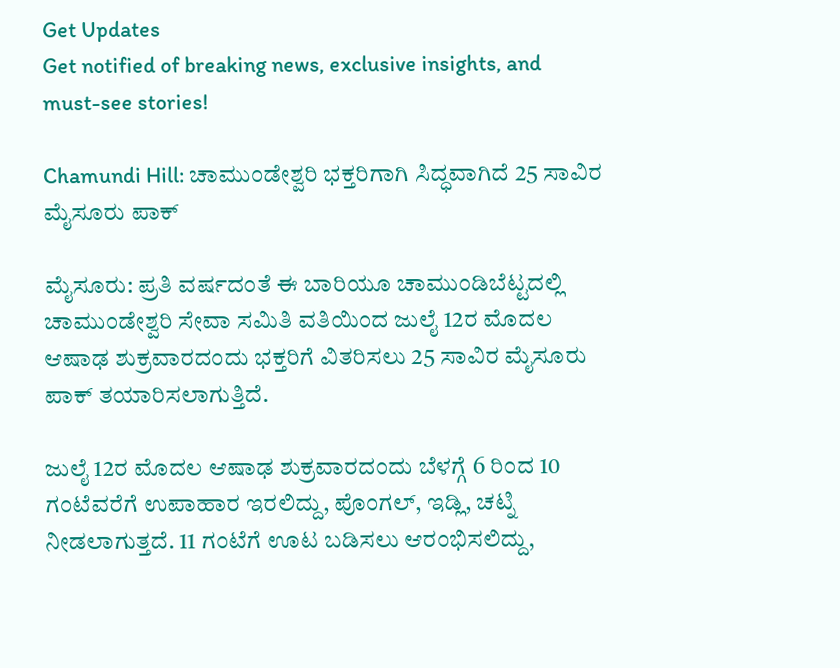Get Updates
Get notified of breaking news, exclusive insights, and must-see stories!

Chamundi Hill: ಚಾಮುಂಡೇಶ್ವರಿ ಭಕ್ತರಿಗಾಗಿ ಸಿದ್ಧವಾಗಿದೆ 25 ಸಾವಿರ ಮೈಸೂರು ಪಾಕ್

ಮೈಸೂರು: ಪ್ರತಿ ವರ್ಷದಂತೆ ಈ ಬಾರಿಯೂ ಚಾಮುಂಡಿಬೆಟ್ಟದಲ್ಲಿ ಚಾಮುಂಡೇಶ್ವರಿ ಸೇವಾ ಸಮಿತಿ ವತಿಯಿಂದ ಜುಲೈ 12ರ ಮೊದಲ ಆಷಾಢ ಶುಕ್ರವಾರದಂದು ಭಕ್ತರಿಗೆ ವಿತರಿಸಲು 25 ಸಾವಿರ ಮೈಸೂರು ಪಾಕ್ ತಯಾರಿಸಲಾಗುತ್ತಿದೆ.

ಜುಲೈ 12ರ ಮೊದಲ ಆಷಾಢ ಶುಕ್ರವಾರದಂದು ಬೆಳಗ್ಗೆ 6 ರಿಂದ 10 ಗಂಟೆವರೆಗೆ ಉಪಾಹಾರ ಇರಲಿದ್ದು, ಪೊಂಗಲ್, ಇಡ್ಲಿ, ಚಟ್ನಿ ನೀಡಲಾಗುತ್ತದೆ. 11 ಗಂಟೆಗೆ ಊಟ ಬಡಿಸಲು ಆರಂಭಿಸಲಿದ್ದು,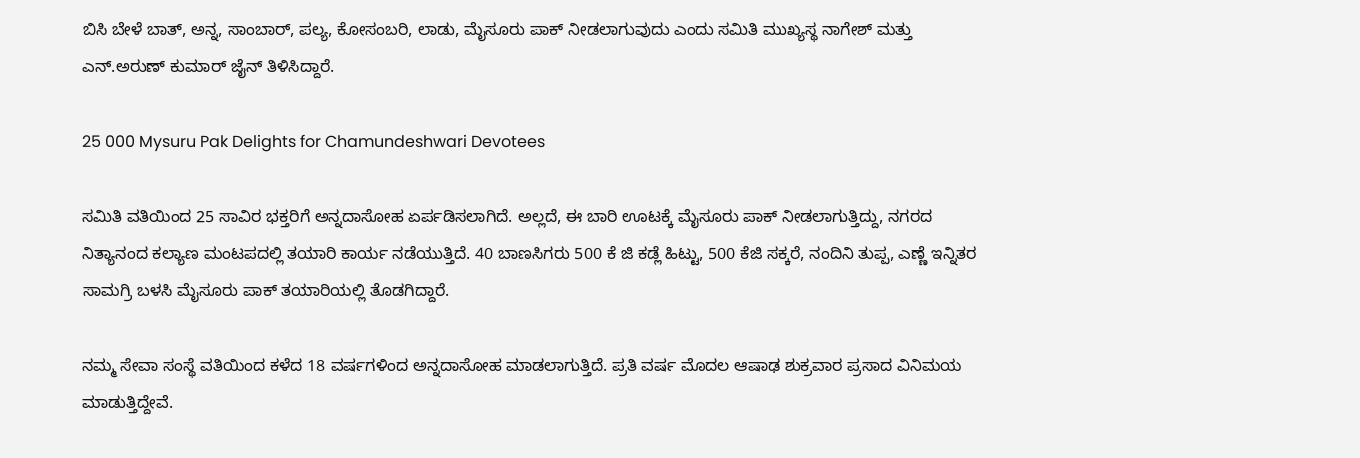ಬಿಸಿ ಬೇಳೆ ಬಾತ್, ಅನ್ನ, ಸಾಂಬಾರ್, ಪಲ್ಯ, ಕೋಸಂಬರಿ, ಲಾಡು, ಮೈಸೂರು ಪಾಕ್ ನೀಡಲಾಗುವುದು ಎಂದು ಸಮಿತಿ ಮುಖ್ಯಸ್ಥ ನಾಗೇಶ್ ಮತ್ತು ಎನ್.ಅರುಣ್ ಕುಮಾರ್ ಜೈನ್ ತಿಳಿಸಿದ್ದಾರೆ.

25 000 Mysuru Pak Delights for Chamundeshwari Devotees

ಸಮಿತಿ ವತಿಯಿಂದ 25 ಸಾವಿರ ಭಕ್ತರಿಗೆ ಅನ್ನದಾಸೋಹ ಏರ್ಪಡಿಸಲಾಗಿದೆ. ಅಲ್ಲದೆ, ಈ ಬಾರಿ ಊಟಕ್ಕೆ ಮೈಸೂರು ಪಾಕ್ ನೀಡಲಾಗುತ್ತಿದ್ದು, ನಗರದ ನಿತ್ಯಾನಂದ ಕಲ್ಯಾಣ ಮಂಟಪದಲ್ಲಿ ತಯಾರಿ ಕಾರ್ಯ ನಡೆಯುತ್ತಿದೆ. 40 ಬಾಣಸಿಗರು 500 ಕೆ ಜಿ ಕಡ್ಲೆ ಹಿಟ್ಟು, 500 ಕೆಜಿ ಸಕ್ಕರೆ, ನಂದಿನಿ ತುಪ್ಪ, ಎಣ್ಣೆ ಇನ್ನಿತರ ಸಾಮಗ್ರಿ ಬಳಸಿ ಮೈಸೂರು ಪಾಕ್ ತಯಾರಿಯಲ್ಲಿ ತೊಡಗಿದ್ದಾರೆ.

ನಮ್ಮ ಸೇವಾ ಸಂಸ್ಥೆ ವತಿಯಿಂದ ಕಳೆದ 18 ವರ್ಷಗಳಿಂದ ಅನ್ನದಾಸೋಹ ಮಾಡಲಾಗುತ್ತಿದೆ. ಪ್ರತಿ ವರ್ಷ ಮೊದಲ ಆಷಾಢ ಶುಕ್ರವಾರ ಪ್ರಸಾದ ವಿನಿಮಯ ಮಾಡುತ್ತಿದ್ದೇವೆ.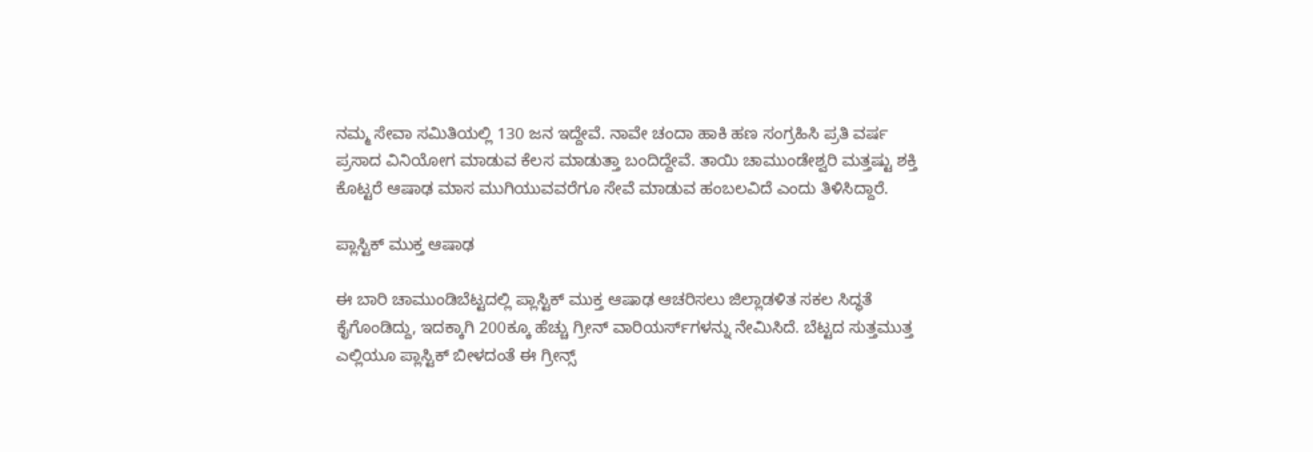ನಮ್ಮ ಸೇವಾ ಸಮಿತಿಯಲ್ಲಿ 130 ಜನ ಇದ್ದೇವೆ. ನಾವೇ ಚಂದಾ ಹಾಕಿ ಹಣ ಸಂಗ್ರಹಿಸಿ ಪ್ರತಿ ವರ್ಷ ಪ್ರಸಾದ ವಿನಿಯೋಗ ಮಾಡುವ ಕೆಲಸ ಮಾಡುತ್ತಾ ಬಂದಿದ್ದೇವೆ. ತಾಯಿ ಚಾಮುಂಡೇಶ್ವರಿ ಮತ್ತಷ್ಟು ಶಕ್ತಿ ಕೊಟ್ಟರೆ ಆಷಾಢ ಮಾಸ ಮುಗಿಯುವವರೆಗೂ ಸೇವೆ ಮಾಡುವ ಹಂಬಲವಿದೆ ಎಂದು ತಿಳಿಸಿದ್ದಾರೆ.

ಪ್ಲಾಸ್ಟಿಕ್ ಮುಕ್ತ ಆಷಾಢ

ಈ ಬಾರಿ ಚಾಮುಂಡಿಬೆಟ್ಟದಲ್ಲಿ ಪ್ಲಾಸ್ಟಿಕ್ ಮುಕ್ತ ಆಷಾಢ ಆಚರಿಸಲು ಜಿಲ್ಲಾಡಳಿತ ಸಕಲ ಸಿದ್ಧತೆ ಕೈಗೊಂಡಿದ್ದು, ಇದಕ್ಕಾಗಿ 200ಕ್ಕೂ ಹೆಚ್ಚು ಗ್ರೀನ್ ವಾರಿಯರ್ಸ್‌ಗಳನ್ನು ನೇಮಿಸಿದೆ. ಬೆಟ್ಟದ ಸುತ್ತಮುತ್ತ ಎಲ್ಲಿಯೂ ಪ್ಲಾಸ್ಟಿಕ್ ಬೀಳದಂತೆ ಈ ಗ್ರೀನ್ಸ್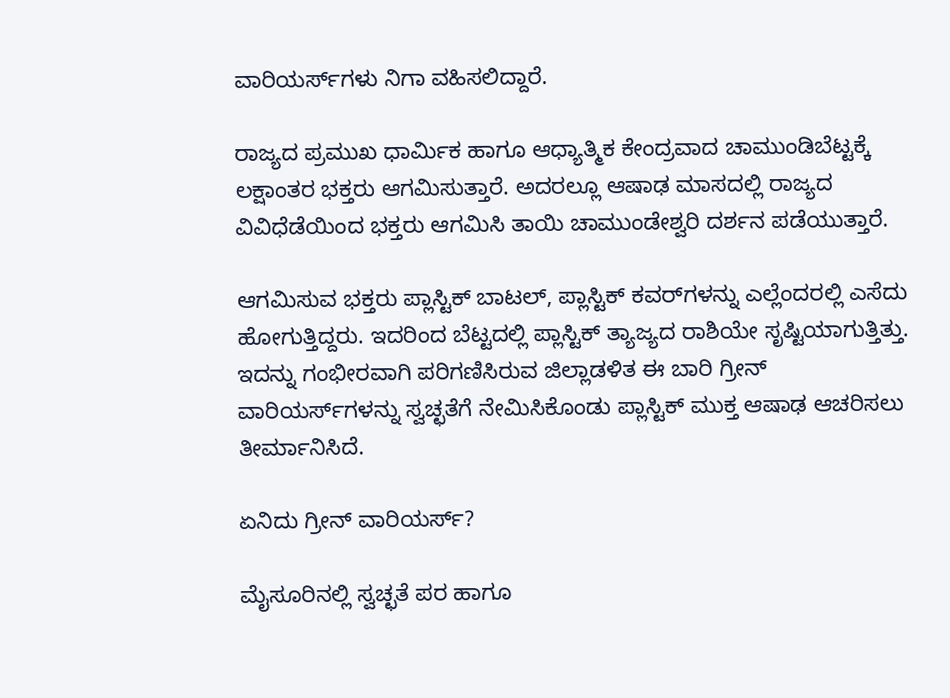ವಾರಿಯರ್ಸ್‌ಗಳು ನಿಗಾ ವಹಿಸಲಿದ್ದಾರೆ.

ರಾಜ್ಯದ ಪ್ರಮುಖ ಧಾರ್ಮಿಕ ಹಾಗೂ ಆಧ್ಯಾತ್ಮಿಕ ಕೇಂದ್ರವಾದ ಚಾಮುಂಡಿಬೆಟ್ಟಕ್ಕೆ ಲಕ್ಷಾಂತರ ಭಕ್ತರು ಆಗಮಿಸುತ್ತಾರೆ. ಅದರಲ್ಲೂ ಆಷಾಢ ಮಾಸದಲ್ಲಿ ರಾಜ್ಯದ ವಿವಿಧೆಡೆಯಿಂದ ಭಕ್ತರು ಆಗಮಿಸಿ ತಾಯಿ ಚಾಮುಂಡೇಶ್ವರಿ ದರ್ಶನ ಪಡೆಯುತ್ತಾರೆ.

ಆಗಮಿಸುವ ಭಕ್ತರು ಪ್ಲಾಸ್ಟಿಕ್ ಬಾಟಲ್, ಪ್ಲಾಸ್ಟಿಕ್ ಕವರ್‌ಗಳನ್ನು ಎಲ್ಲೆಂದರಲ್ಲಿ ಎಸೆದು ಹೋಗುತ್ತಿದ್ದರು. ಇದರಿಂದ ಬೆಟ್ಟದಲ್ಲಿ ಪ್ಲಾಸ್ಟಿಕ್ ತ್ಯಾಜ್ಯದ ರಾಶಿಯೇ ಸೃಷ್ಟಿಯಾಗುತ್ತಿತ್ತು. ಇದನ್ನು ಗಂಭೀರವಾಗಿ ಪರಿಗಣಿಸಿರುವ ಜಿಲ್ಲಾಡಳಿತ ಈ ಬಾರಿ ಗ್ರೀನ್ ವಾರಿಯರ್ಸ್‌ಗಳನ್ನು ಸ್ವಚ್ಛತೆಗೆ ನೇಮಿಸಿಕೊಂಡು ಪ್ಲಾಸ್ಟಿಕ್ ಮುಕ್ತ ಆಷಾಢ ಆಚರಿಸಲು ತೀರ್ಮಾನಿಸಿದೆ.

ಏನಿದು ಗ್ರೀನ್ ವಾರಿಯರ್ಸ್‌?

ಮೈಸೂರಿನಲ್ಲಿ ಸ್ವಚ್ಛತೆ ಪರ ಹಾಗೂ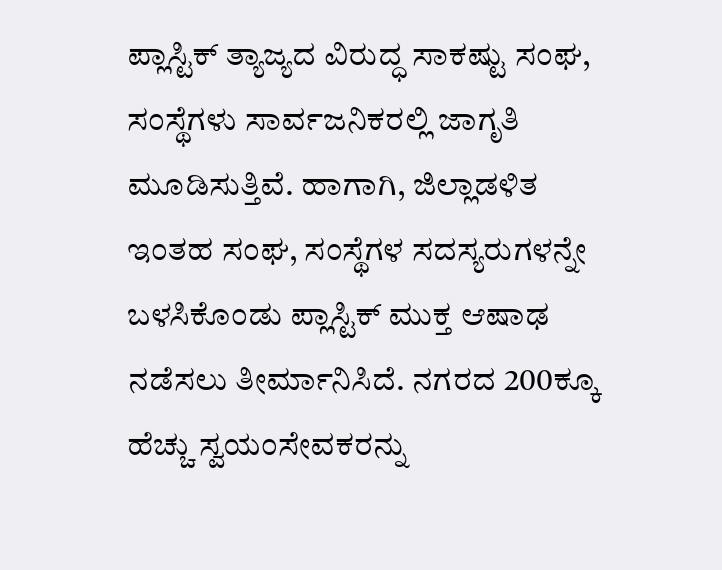ಪ್ಲಾಸ್ಟಿಕ್ ತ್ಯಾಜ್ಯದ ವಿರುದ್ಧ ಸಾಕಷ್ಟು ಸಂಘ, ಸಂಸ್ಥೆಗಳು ಸಾರ್ವಜನಿಕರಲ್ಲಿ ಜಾಗೃತಿ ಮೂಡಿಸುತ್ತಿವೆ. ಹಾಗಾಗಿ, ಜಿಲ್ಲಾಡಳಿತ ಇಂತಹ ಸಂಘ, ಸಂಸ್ಥೆಗಳ ಸದಸ್ಯರುಗಳನ್ನೇ ಬಳಸಿಕೊಂಡು ಪ್ಲಾಸ್ಟಿಕ್ ಮುಕ್ತ ಆಷಾಢ ನಡೆಸಲು ತೀರ್ಮಾನಿಸಿದೆ. ನಗರದ 200ಕ್ಕೂ ಹೆಚ್ಚು ಸ್ವಯಂಸೇವಕರನ್ನು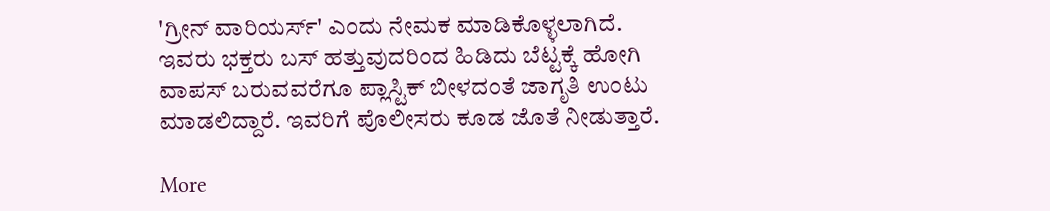'ಗ್ರೀನ್ ವಾರಿಯರ್ಸ್‌' ಎಂದು ನೇಮಕ ಮಾಡಿಕೊಳ್ಳಲಾಗಿದೆ. ಇವರು ಭಕ್ತರು ಬಸ್ ಹತ್ತುವುದರಿಂದ ಹಿಡಿದು ಬೆಟ್ಟಕ್ಕೆ ಹೋಗಿ ವಾಪಸ್ ಬರುವವರೆಗೂ ಪ್ಲಾಸ್ಟಿಕ್ ಬೀಳದಂತೆ ಜಾಗೃತಿ ಉಂಟು ಮಾಡಲಿದ್ದಾರೆ. ಇವರಿಗೆ ಪೊಲೀಸರು ಕೂಡ ಜೊತೆ ನೀಡುತ್ತಾರೆ.

More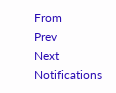From
Prev
Next
Notifications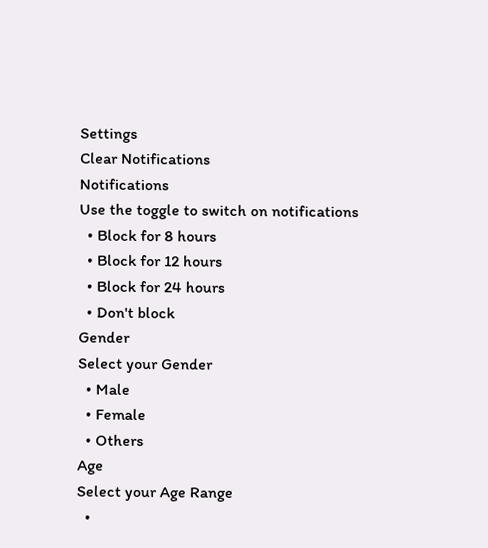Settings
Clear Notifications
Notifications
Use the toggle to switch on notifications
  • Block for 8 hours
  • Block for 12 hours
  • Block for 24 hours
  • Don't block
Gender
Select your Gender
  • Male
  • Female
  • Others
Age
Select your Age Range
  •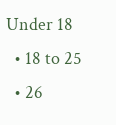Under 18
  • 18 to 25
  • 26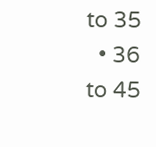to 35
  • 36 to 45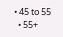• 45 to 55
  • 55+